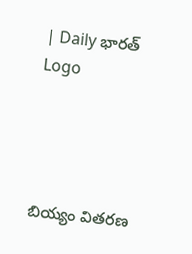| Daily భారత్
Logo




బియ్యం వితరణ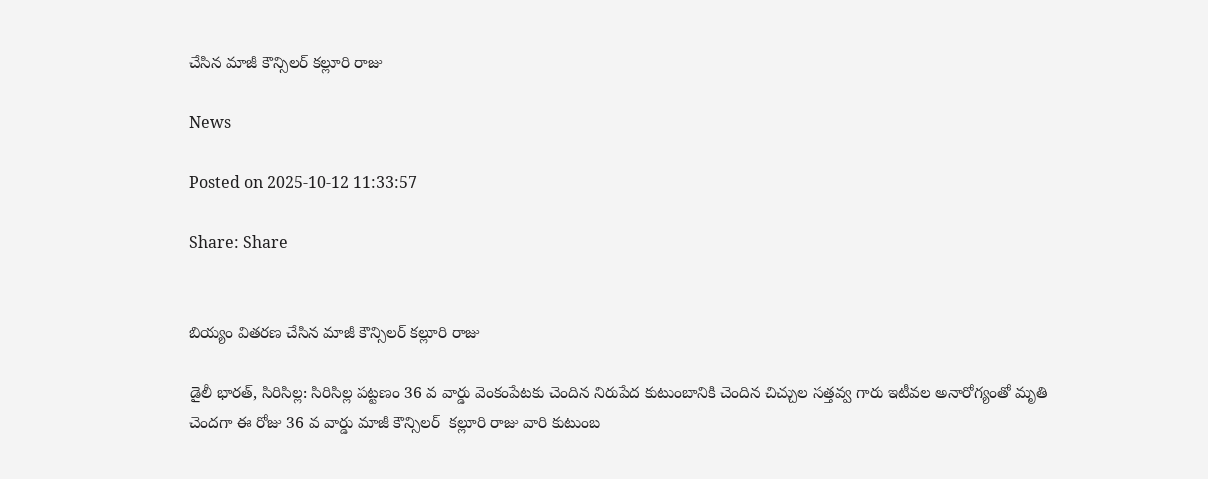చేసిన మాజీ కౌన్సిలర్ కల్లూరి రాజు

News

Posted on 2025-10-12 11:33:57

Share: Share


బియ్యం వితరణ చేసిన మాజీ కౌన్సిలర్ కల్లూరి రాజు

డైలీ భారత్, సిరిసిల్ల: సిరిసిల్ల పట్టణం 36 వ వార్డు వెంకంపేటకు చెందిన నిరుపేద కుటుంబానికి చెందిన చిచ్చుల సత్తవ్వ గారు ఇటీవల అనారోగ్యంతో మృతి చెందగా ఈ రోజు 36 వ వార్డు మాజీ కౌన్సిలర్  కల్లూరి రాజు వారి కుటుంబ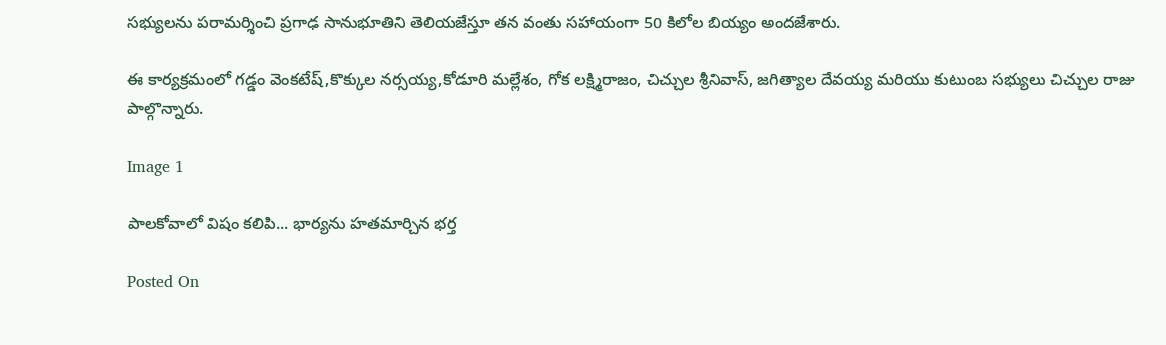సభ్యులను పరామర్శించి ప్రగాఢ సానుభూతిని తెలియజేస్తూ తన వంతు సహాయంగా 50 కిలోల బియ్యం అందజేశారు.

ఈ కార్యక్రమంలో గడ్డం వెంకటేష్,కొక్కుల నర్సయ్య,కోడూరి మల్లేశం, గోక లక్ష్మిరాజం, చిచ్చుల శ్రీనివాస్, జగిత్యాల దేవయ్య మరియు కుటుంబ సభ్యులు చిచ్చుల రాజు  పాల్గొన్నారు.

Image 1

పాలకోవాలో విషం కలిపి... భార్యను హతమార్చిన భర్త

Posted On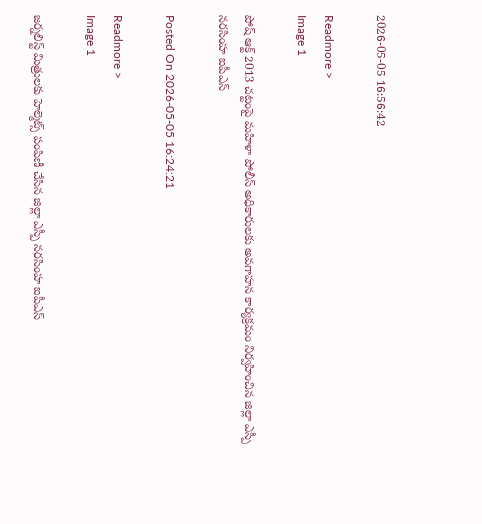2026-05-05 16:56:42

Readmore >
Image 1

పోష్ ఆక్ట్ 2013 చట్టంపై మహిళా పోలీస్ అధికారులకు అవగాహన కార్యక్రమం నిర్వహించిన జిల్లా ఎస్పీ నరసింహ ఐపీఎస్

Posted On 2026-05-05 16:24:21

Readmore >
Image 1

జర్నలిస్ట్ మిత్రులకు హెల్మెట్స్ పంపిణీ చేసిన జిల్లా ఎస్పీ నరసింహ ఐపీఎస్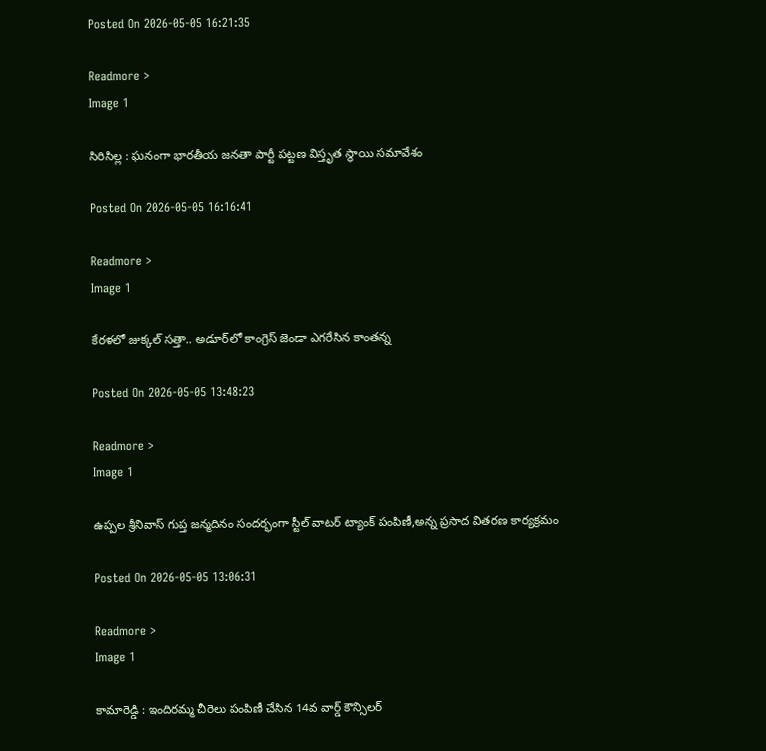Posted On 2026-05-05 16:21:35

Readmore >
Image 1

సిరిసిల్ల : ఘనంగా భారతీయ జనతా పార్టీ పట్టణ విస్తృత స్థాయి సమావేశం

Posted On 2026-05-05 16:16:41

Readmore >
Image 1

కేరళలో జుక్కల్ సత్తా.. అడూర్‌లో కాంగ్రెస్ జెండా ఎగరేసిన కాంతన్న

Posted On 2026-05-05 13:48:23

Readmore >
Image 1

ఉప్పల శ్రీనివాస్ గుప్త జన్మదినం సందర్భంగా స్టీల్ వాటర్ ట్యాంక్ పంపిణీ,అన్న ప్రసాద వితరణ కార్యక్రమం

Posted On 2026-05-05 13:06:31

Readmore >
Image 1

కామారెడ్డి : ఇందిరమ్మ చీరెలు పంపిణీ చేసిన 14వ వార్డ్ కౌన్సిలర్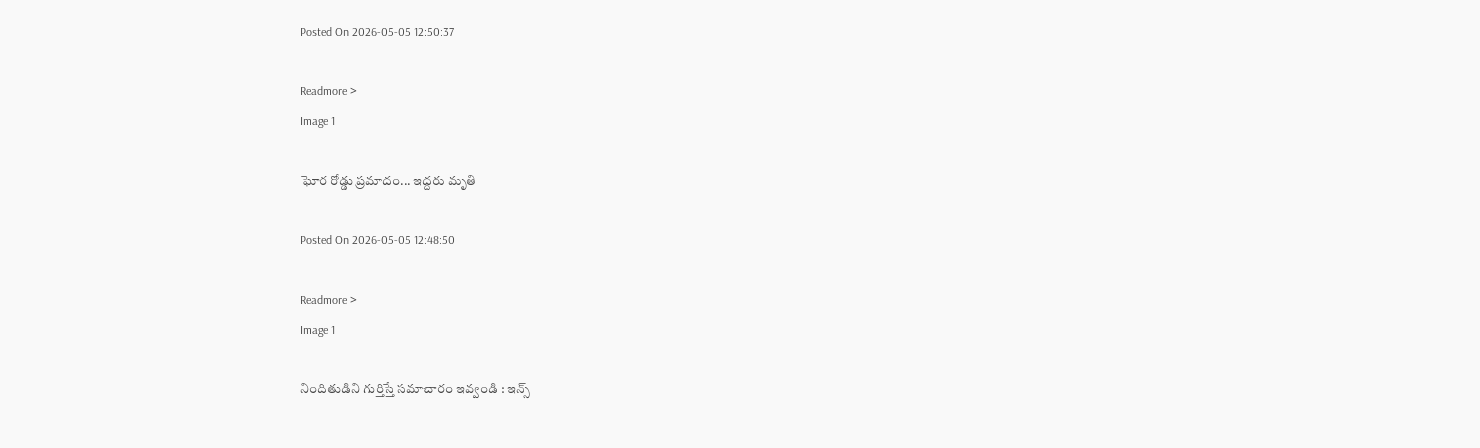Posted On 2026-05-05 12:50:37

Readmore >
Image 1

ఘోర రోడ్డు ప్రమాదం... ఇద్దరు మృతి

Posted On 2026-05-05 12:48:50

Readmore >
Image 1

నిందితుడిని గుర్తిస్తే సమాచారం ఇవ్వండి : ఇన్స్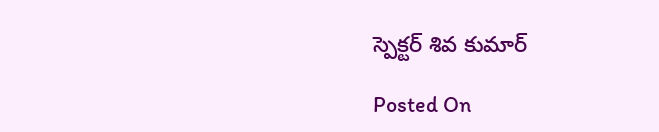స్పెక్టర్ శివ కుమార్

Posted On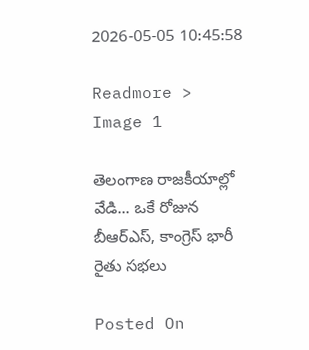2026-05-05 10:45:58

Readmore >
Image 1

తెలంగాణ రాజకీయాల్లో వేడి... ఒకే రోజున బీఆర్ఎస్, కాంగ్రెస్ భారీ రైతు సభలు

Posted On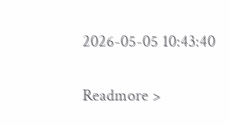2026-05-05 10:43:40

Readmore >